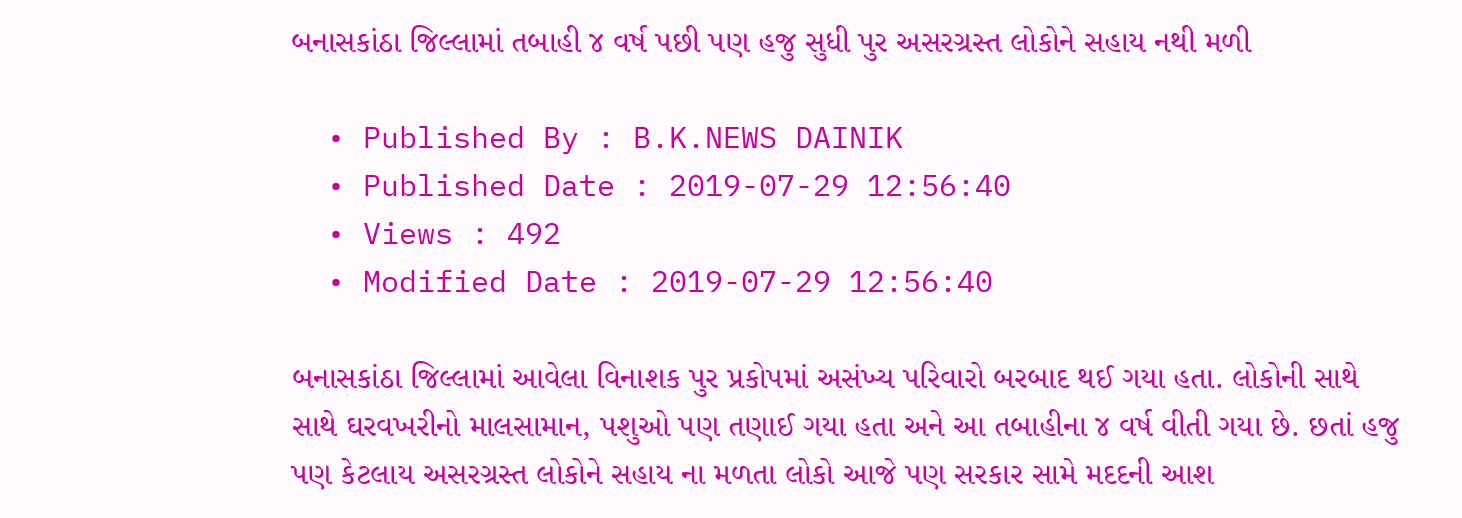બનાસકાંઠા જિલ્લામાં તબાહી ૪ વર્ષ પછી પણ હજુ સુધી પુર અસરગ્રસ્ત લોકોને સહાય નથી મળી

  • Published By : B.K.NEWS DAINIK
  • Published Date : 2019-07-29 12:56:40
  • Views : 492
  • Modified Date : 2019-07-29 12:56:40

બનાસકાંઠા જિલ્લામાં આવેલા વિનાશક પુર પ્રકોપમાં અસંખ્ય પરિવારો બરબાદ થઈ ગયા હતા. લોકોની સાથે સાથે ઘરવખરીનો માલસામાન, પશુઓ પણ તણાઈ ગયા હતા અને આ તબાહીના ૪ વર્ષ વીતી ગયા છે. છતાં હજુ પણ કેટલાય અસરગ્રસ્ત લોકોને સહાય ના મળતા લોકો આજે પણ સરકાર સામે મદદની આશ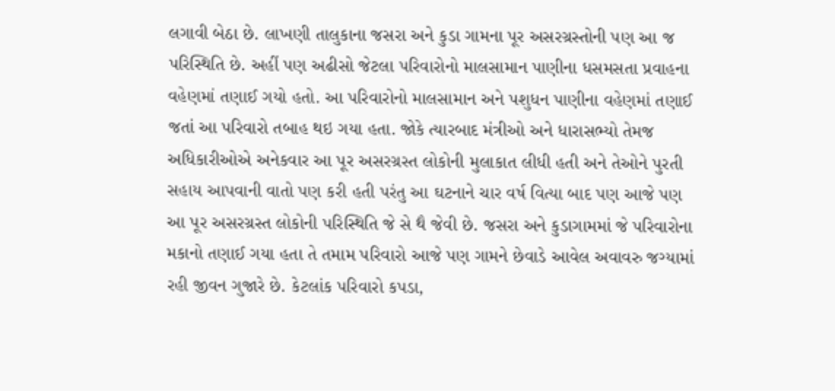લગાવી બેઠા છે. લાખણી તાલુકાના જસરા અને કુડા ગામના પૂર અસરગ્રસ્તોની પણ આ જ પરિસ્થિતિ છે. અહીં પણ અઢીસો જેટલા પરિવારોનો માલસામાન પાણીના ધસમસતા પ્રવાહના વહેણમાં તણાઈ ગયો હતો. આ પરિવારોનો માલસામાન અને પશુધન પાણીના વહેણમાં તણાઈ જતાં આ પરિવારો તબાહ થઇ ગયા હતા. જોકે ત્યારબાદ મંત્રીઓ અને ધારાસભ્યો તેમજ અધિકારીઓએ અનેકવાર આ પૂર અસરગ્રસ્ત લોકોની મુલાકાત લીધી હતી અને તેઓને પુરતી સહાય આપવાની વાતો પણ કરી હતી પરંતુ આ ઘટનાને ચાર વર્ષ વિત્યા બાદ પણ આજે પણ આ પૂર અસરગ્રસ્ત લોકોની પરિસ્થિતિ જે સે થૈ જેવી છે. જસરા અને કુડાગામમાં જે પરિવારોના મકાનો તણાઈ ગયા હતા તે તમામ પરિવારો આજે પણ ગામને છેવાડે આવેલ અવાવરુ જગ્યામાં રહી જીવન ગુજારે છે. કેટલાંક પરિવારો કપડા,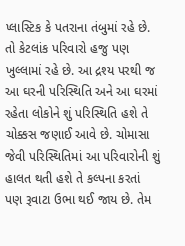પ્લાસ્ટિક કે પતરાના તંબુમાં રહે છે. તો કેટલાંક પરિવારો હજુ પણ ખુલ્લામાં રહે છે. આ દ્રશ્ય પરથી જ આ ઘરની પરિસ્થિતિ અને આ ઘરમાં રહેતા લોકોને શું પરિસ્થિતિ હશે તે ચોક્કસ જણાઈ આવે છે. ચોમાસા જેવી પરિસ્થિતિમાં આ પરિવારોની શું હાલત થતી હશે તે કલ્પના કરતાં પણ રૂવાટા ઉભા થઈ જાય છે. તેમ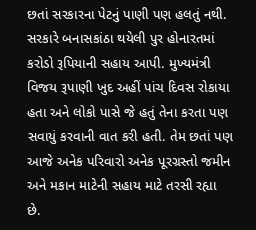છતાં સરકારના પેટનું પાણી પણ હલતું નથી. સરકારે બનાસકાંઠા થયેલી પુર હોનારતમાં કરોડો રૂપિયાની સહાય આપી. મુખ્યમંત્રી વિજય રૂપાણી ખુદ અહીં પાંચ દિવસ રોકાયા હતા અને લોકો પાસે જે હતું તેના કરતા પણ સવાયું કરવાની વાત કરી હતી. તેમ છતાં પણ આજે અનેક પરિવારો અનેક પૂરગ્રસ્તો જમીન અને મકાન માટેની સહાય માટે તરસી રહ્યા છે.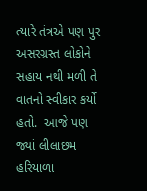ત્યારે તંત્રએ પણ પુર અસરગ્રસ્ત લોકોને સહાય નથી મળી તે વાતનો સ્વીકાર કર્યો હતો.  આજે પણ જ્યાં લીલાછમ હરિયાળા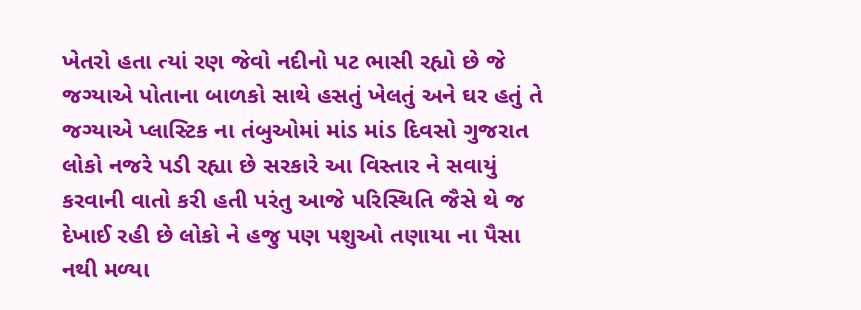ખેતરો હતા ત્યાં રણ જેવો નદીનો પટ ભાસી રહ્યો છે જે જગ્યાએ પોતાના બાળકો સાથે હસતું ખેલતું અને ઘર હતું તે જગ્યાએ પ્લાસ્ટિક ના તંબુઓમાં માંડ માંડ દિવસો ગુજરાત લોકો નજરે પડી રહ્યા છે સરકારે આ વિસ્તાર ને સવાયું કરવાની વાતો કરી હતી પરંતુ આજે પરિસ્થિતિ જૈસે થે જ દેખાઈ રહી છે લોકો ને હજુ પણ પશુઓ તણાયા ના પૈસા નથી મળ્યા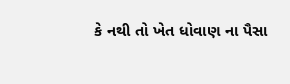કે નથી તો ખેત ધોવાણ ના પૈસા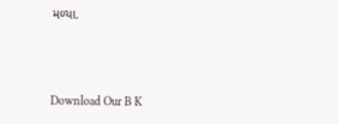મળ્યા.



Download Our B K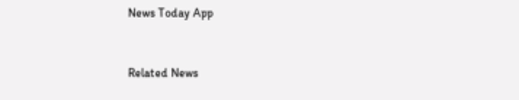News Today App



Related News